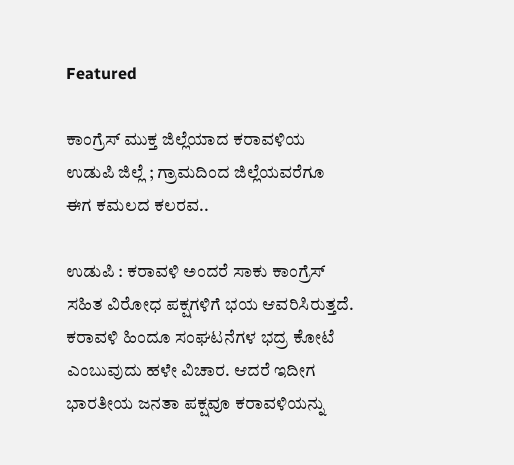Featured

ಕಾಂಗ್ರೆಸ್ ಮುಕ್ತ ಜಿಲ್ಲೆಯಾದ ಕರಾವಳಿಯ ಉಡುಪಿ ಜಿಲ್ಲೆ ; ಗ್ರಾಮದಿಂದ ಜಿಲ್ಲೆಯವರೆಗೂ ಈಗ ಕಮಲದ ಕಲರವ..

ಉಡುಪಿ : ಕರಾವಳಿ ಅಂದರೆ ಸಾಕು ಕಾಂಗ್ರೆಸ್ ಸಹಿತ ವಿರೋಧ ಪಕ್ಷಗಳಿಗೆ ಭಯ ಆವರಿಸಿರುತ್ತದೆ. ಕರಾವಳಿ ಹಿಂದೂ ಸಂಘಟನೆಗಳ ಭದ್ರ ಕೋಟೆ ಎಂಬುವುದು ಹಳೇ ವಿಚಾರ. ಆದರೆ ಇದೀಗ ಭಾರತೀಯ ಜನತಾ ಪಕ್ಷವೂ ಕರಾವಳಿಯನ್ನು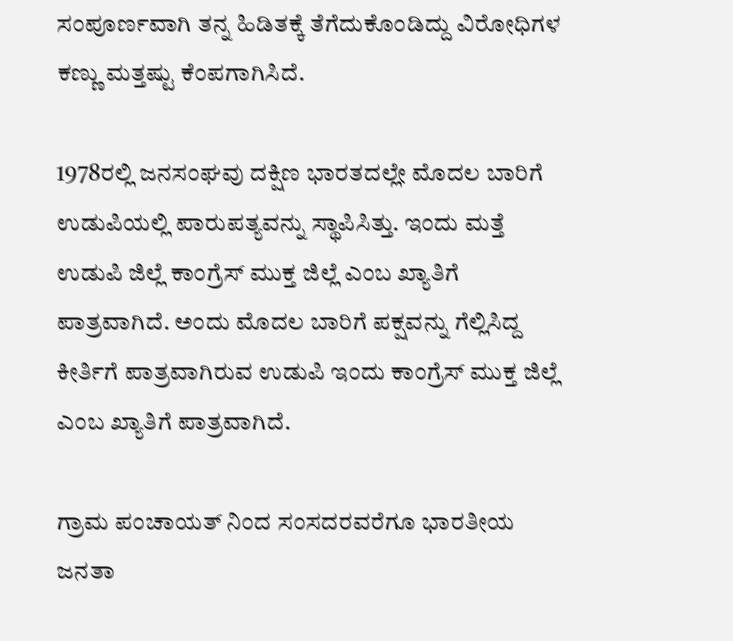ಸಂಪೂರ್ಣವಾಗಿ ತನ್ನ ಹಿಡಿತಕ್ಕೆ ತೆಗೆದುಕೊಂಡಿದ್ದು ವಿರೋಧಿಗಳ ಕಣ್ಣು ಮತ್ತಷ್ಟು ಕೆಂಪಗಾಗಿಸಿದೆ.

1978ರಲ್ಲಿ ಜನಸಂಘವು ದಕ್ಷಿಣ ಭಾರತದಲ್ಲೇ ಮೊದಲ ಬಾರಿಗೆ ಉಡುಪಿಯಲ್ಲಿ ಪಾರುಪತ್ಯವನ್ನು ಸ್ಥಾಪಿಸಿತ್ತು. ಇಂದು ಮತ್ತೆ ಉಡುಪಿ ಜಿಲ್ಲೆ ಕಾಂಗ್ರೆಸ್ ಮುಕ್ತ ಜಿಲ್ಲೆ ಎಂಬ ಖ್ಯಾತಿಗೆ ಪಾತ್ರವಾಗಿದೆ. ಅಂದು ಮೊದಲ ಬಾರಿಗೆ ಪಕ್ಷವನ್ನು ಗೆಲ್ಲಿಸಿದ್ದ ಕೀರ್ತಿಗೆ ಪಾತ್ರವಾಗಿರುವ ಉಡುಪಿ ಇಂದು ಕಾಂಗ್ರೆಸ್ ಮುಕ್ತ ಜಿಲ್ಲೆ ಎಂಬ ಖ್ಯಾತಿಗೆ ಪಾತ್ರವಾಗಿದೆ.

ಗ್ರಾಮ ಪಂಚಾಯತ್ ನಿಂದ ಸಂಸದರವರೆಗೂ ಭಾರತೀಯ ಜನತಾ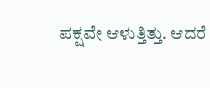ಪಕ್ಷವೇ ಆಳುತ್ತಿತ್ತು. ಆದರೆ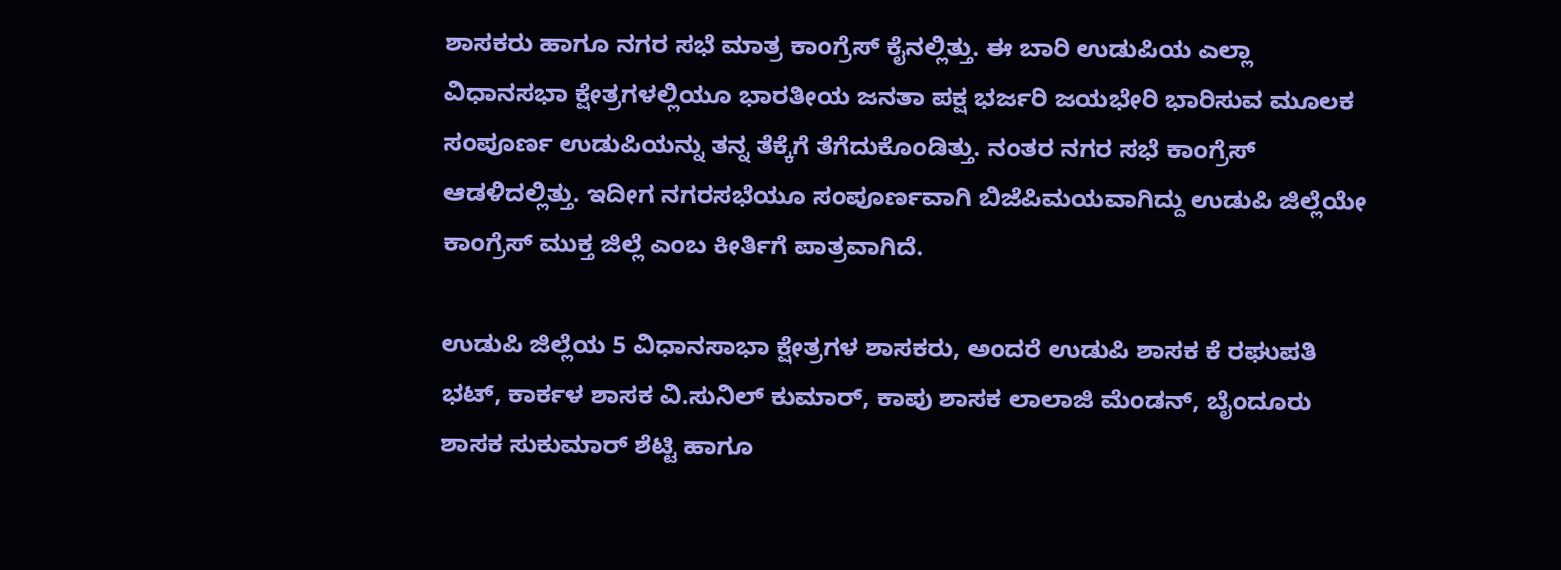ಶಾಸಕರು ಹಾಗೂ ನಗರ ಸಭೆ ಮಾತ್ರ ಕಾಂಗ್ರೆಸ್ ಕೈನಲ್ಲಿತ್ತು. ಈ ಬಾರಿ ಉಡುಪಿಯ ಎಲ್ಲಾ ವಿಧಾನಸಭಾ ಕ್ಷೇತ್ರಗಳಲ್ಲಿಯೂ ಭಾರತೀಯ ಜನತಾ ಪಕ್ಷ ಭರ್ಜರಿ ಜಯಭೇರಿ ಭಾರಿಸುವ ಮೂಲಕ ಸಂಪೂರ್ಣ ಉಡುಪಿಯನ್ನು ತನ್ನ ತೆಕ್ಕೆಗೆ ತೆಗೆದುಕೊಂಡಿತ್ತು. ನಂತರ ನಗರ ಸಭೆ ಕಾಂಗ್ರೆಸ್ ಆಡಳಿದಲ್ಲಿತ್ತು. ಇದೀಗ ನಗರಸಭೆಯೂ ಸಂಪೂರ್ಣವಾಗಿ ಬಿಜೆಪಿಮಯವಾಗಿದ್ದು ಉಡುಪಿ ಜಿಲ್ಲೆಯೇ ಕಾಂಗ್ರೆಸ್ ಮುಕ್ತ ಜಿಲ್ಲೆ ಎಂಬ ಕೀರ್ತಿಗೆ ಪಾತ್ರವಾಗಿದೆ.

ಉಡುಪಿ ಜಿಲ್ಲೆಯ 5 ವಿಧಾನಸಾಭಾ ಕ್ಷೇತ್ರಗಳ ಶಾಸಕರು, ಅಂದರೆ ಉಡುಪಿ ಶಾಸಕ ಕೆ ರಘುಪತಿ ಭಟ್, ಕಾರ್ಕಳ ಶಾಸಕ ವಿ.ಸುನಿಲ್ ಕುಮಾರ್, ಕಾಪು ಶಾಸಕ ಲಾಲಾಜಿ ಮೆಂಡನ್, ಬೈಂದೂರು ಶಾಸಕ ಸುಕುಮಾರ್ ಶೆಟ್ಟಿ ಹಾಗೂ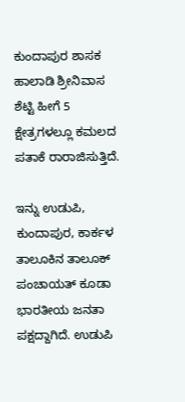ಕುಂದಾಪುರ ಶಾಸಕ ಹಾಲಾಡಿ ಶ್ರೀನಿವಾಸ ಶೆಟ್ಟಿ ಹೀಗೆ 5 ಕ್ಷೇತ್ರಗಳಲ್ಲೂ ಕಮಲದ ಪತಾಕೆ ರಾರಾಜಿಸುತ್ತಿದೆ.

ಇನ್ನು ಉಡುಪಿ, ಕುಂದಾಪುರ, ಕಾರ್ಕಳ ತಾಲೂಕಿನ ತಾಲೂಕ್ ಪಂಚಾಯತ್ ಕೂಡಾ ಭಾರತೀಯ ಜನತಾ ಪಕ್ಷದ್ದಾಗಿದೆ. ಉಡುಪಿ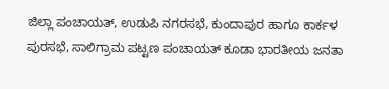ಜಿಲ್ಲಾ ಪಂಚಾಯತ್, ಉಡುಪಿ ನಗರಸಭೆ, ಕುಂದಾಪುರ ಹಾಗೂ ಕಾರ್ಕಳ ಪುರಸಭೆ, ಸಾಲಿಗ್ರಾಮ ಪಟ್ಟಣ ಪಂಚಾಯತ್ ಕೂಡಾ ಭಾರತೀಯ ಜನತಾ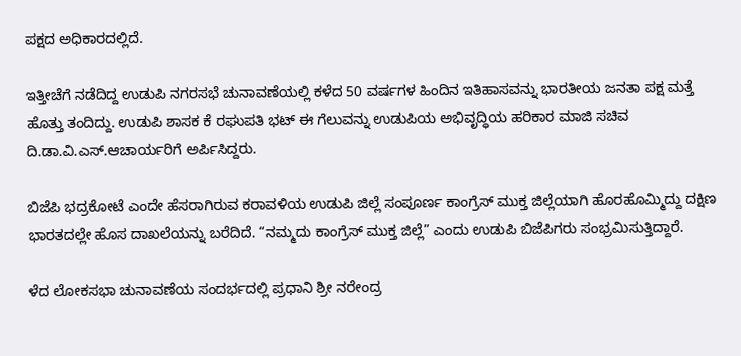ಪಕ್ಷದ ಅಧಿಕಾರದಲ್ಲಿದೆ.

ಇತ್ತೀಚೆಗೆ ನಡೆದಿದ್ದ ಉಡುಪಿ ನಗರಸಭೆ ಚುನಾವಣೆಯಲ್ಲಿ ಕಳೆದ 50 ವರ್ಷಗಳ ಹಿಂದಿನ ಇತಿಹಾಸವನ್ನು ಭಾರತೀಯ ಜನತಾ ಪಕ್ಷ ಮತ್ತೆ ಹೊತ್ತು ತಂದಿದ್ದು. ಉಡುಪಿ ಶಾಸಕ ಕೆ ರಘುಪತಿ ಭಟ್ ಈ ಗೆಲುವನ್ನು ಉಡುಪಿಯ ಅಭಿವೃದ್ಧಿಯ ಹರಿಕಾರ ಮಾಜಿ ಸಚಿವ ದಿ.ಡಾ.ವಿ.ಎಸ್.ಆಚಾರ್ಯರಿಗೆ ಅರ್ಪಿಸಿದ್ದರು.

ಬಿಜೆಪಿ ಭದ್ರಕೋಟೆ ಎಂದೇ ಹೆಸರಾಗಿರುವ ಕರಾವಳಿಯ ಉಡುಪಿ ಜಿಲ್ಲೆ ಸಂಪೂರ್ಣ ಕಾಂಗ್ರೆಸ್ ಮುಕ್ತ ಜಿಲ್ಲೆಯಾಗಿ ಹೊರಹೊಮ್ಮಿದ್ದು ದಕ್ಷಿಣ ಭಾರತದಲ್ಲೇ ಹೊಸ ದಾಖಲೆಯನ್ನು ಬರೆದಿದೆ. “ನಮ್ಮದು ಕಾಂಗ್ರೆಸ್ ಮುಕ್ತ ಜಿಲ್ಲೆ” ಎಂದು ಉಡುಪಿ ಬಿಜೆಪಿಗರು ಸಂಭ್ರಮಿಸುತ್ತಿದ್ದಾರೆ.

ಳೆದ ಲೋಕಸಭಾ ಚುನಾವಣೆಯ ಸಂದರ್ಭದಲ್ಲಿ ಪ್ರಧಾನಿ ಶ್ರೀ ನರೇಂದ್ರ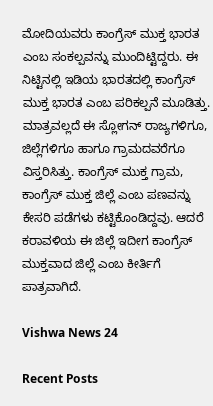ಮೋದಿಯವರು ಕಾಂಗ್ರೆಸ್ ಮುಕ್ತ ಭಾರತ ಎಂಬ ಸಂಕಲ್ಪವನ್ನು ಮುಂದಿಟ್ಟಿದ್ದರು. ಈ ನಿಟ್ಟಿನಲ್ಲಿ ಇಡಿಯ ಭಾರತದಲ್ಲಿ ಕಾಂಗ್ರೆಸ್ ಮುಕ್ತ ಭಾರತ ಎಂಬ ಪರಿಕಲ್ಪನೆ ಮೂಡಿತ್ತು. ಮಾತ್ರವಲ್ಲದೆ ಈ ಸ್ಲೋಗನ್ ರಾಜ್ಯಗಳಿಗೂ, ಜಿಲ್ಲೆಗಳಿಗೂ ಹಾಗೂ ಗ್ರಾಮದವರೆಗೂ ವಿಸ್ತರಿಸಿತ್ತು. ಕಾಂಗ್ರೆಸ್ ಮುಕ್ತ ಗ್ರಾಮ, ಕಾಂಗ್ರೆಸ್ ಮುಕ್ತ ಜಿಲ್ಲೆ ಎಂಬ ಪಣವನ್ನು ಕೇಸರಿ ಪಡೆಗಳು ಕಟ್ಟಿಕೊಂಡಿದ್ದವು. ಆದರೆ ಕರಾವಳಿಯ ಈ ಜಿಲ್ಲೆ ಇದೀಗ ಕಾಂಗ್ರೆಸ್ ಮುಕ್ತವಾದ ಜಿಲ್ಲೆ ಎಂಬ ಕೀರ್ತಿಗೆ ಪಾತ್ರವಾಗಿದೆ.

Vishwa News 24

Recent Posts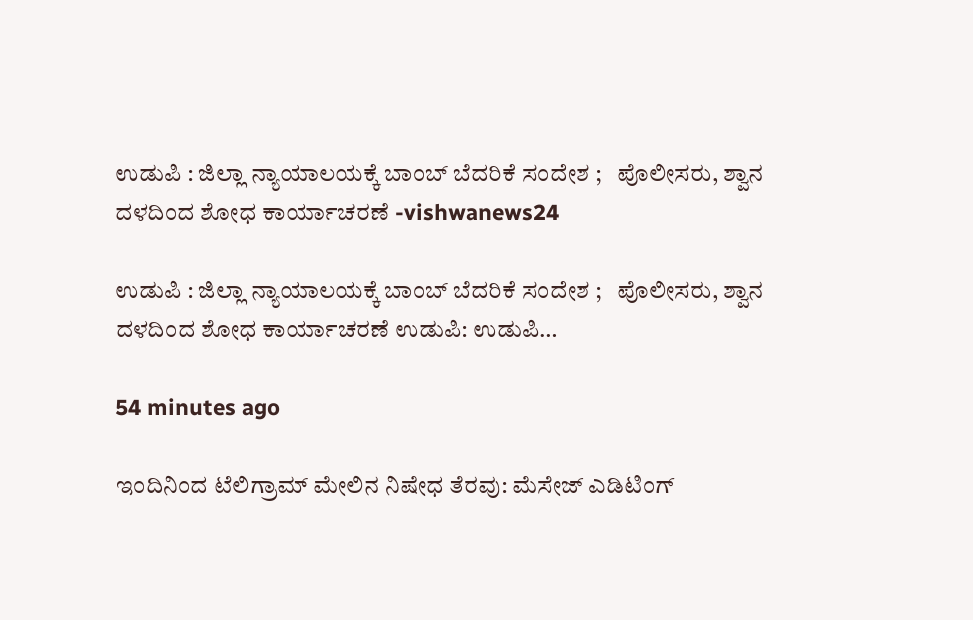ಉಡುಪಿ : ಜಿಲ್ಲಾ ನ್ಯಾಯಾಲಯಕ್ಕೆ ಬಾಂಬ್ ಬೆದರಿಕೆ ಸಂದೇಶ ;   ಪೊಲೀಸರು, ಶ್ವಾನ ದಳದಿಂದ ಶೋಧ ಕಾರ್ಯಾಚರಣೆ -vishwanews24

ಉಡುಪಿ : ಜಿಲ್ಲಾ ನ್ಯಾಯಾಲಯಕ್ಕೆ ಬಾಂಬ್ ಬೆದರಿಕೆ ಸಂದೇಶ ;   ಪೊಲೀಸರು, ಶ್ವಾನ ದಳದಿಂದ ಶೋಧ ಕಾರ್ಯಾಚರಣೆ ಉಡುಪಿ: ಉಡುಪಿ…

54 minutes ago

ಇಂದಿನಿಂದ ಟೆಲಿಗ್ರಾಮ್ ಮೇಲಿನ ನಿಷೇಧ ತೆರವು: ಮೆಸೇಜ್ ಎಡಿಟಿಂಗ್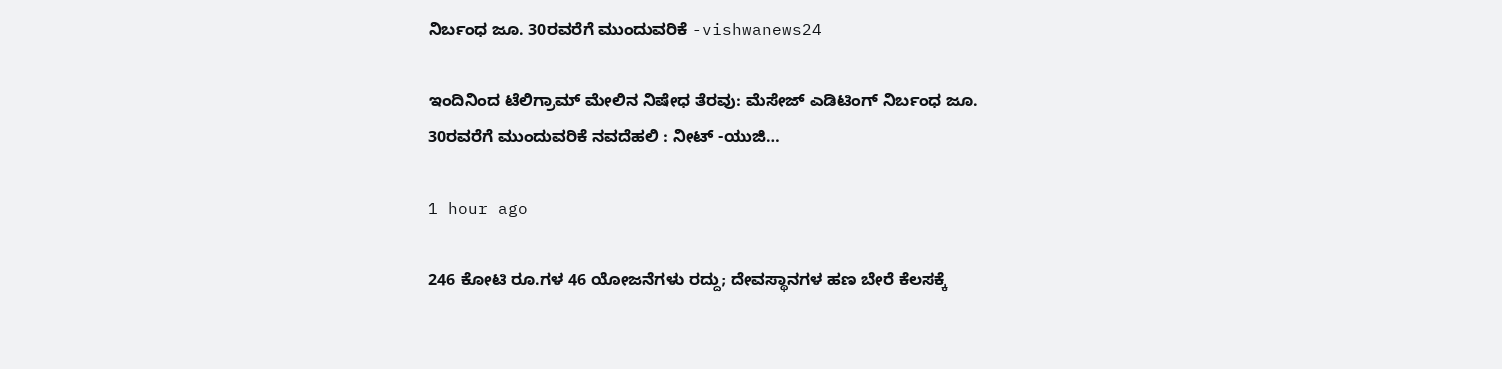ನಿರ್ಬಂಧ ಜೂ. 30ರವರೆಗೆ ಮುಂದುವರಿಕೆ -vishwanews24

ಇಂದಿನಿಂದ ಟೆಲಿಗ್ರಾಮ್ ಮೇಲಿನ ನಿಷೇಧ ತೆರವು: ಮೆಸೇಜ್ ಎಡಿಟಿಂಗ್ ನಿರ್ಬಂಧ ಜೂ. 30ರವರೆಗೆ ಮುಂದುವರಿಕೆ ನವದೆಹಲಿ : ನೀಟ್ -ಯುಜಿ…

1 hour ago

246 ಕೋಟಿ ರೂ.ಗಳ 46 ಯೋಜನೆಗಳು ರದ್ದು; ದೇವಸ್ಥಾನಗಳ ಹಣ ಬೇರೆ ಕೆಲಸಕ್ಕೆ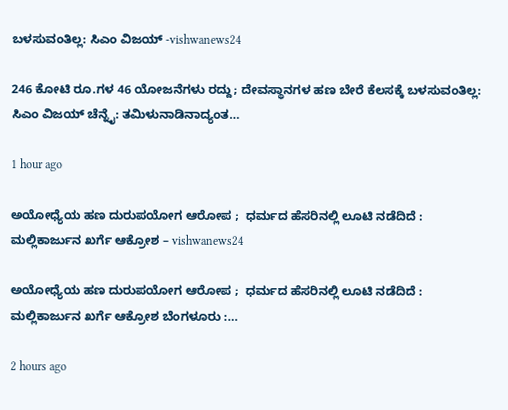ಬಳಸುವಂತಿಲ್ಲ: ಸಿಎಂ ವಿಜಯ್ -vishwanews24

246 ಕೋಟಿ ರೂ.ಗಳ 46 ಯೋಜನೆಗಳು ರದ್ದು; ದೇವಸ್ಥಾನಗಳ ಹಣ ಬೇರೆ ಕೆಲಸಕ್ಕೆ ಬಳಸುವಂತಿಲ್ಲ: ಸಿಎಂ ವಿಜಯ್ ಚೆನ್ನೈ: ತಮಿಳುನಾಡಿನಾದ್ಯಂತ…

1 hour ago

ಅಯೋಧ್ಯೆಯ ಹಣ ದುರುಪಯೋಗ ಆರೋಪ ;  ಧರ್ಮದ ಹೆಸರಿನಲ್ಲಿ ಲೂಟಿ ನಡೆದಿದೆ : ಮಲ್ಲಿಕಾರ್ಜುನ ಖರ್ಗೆ ಆಕ್ರೋಶ – vishwanews24

ಅಯೋಧ್ಯೆಯ ಹಣ ದುರುಪಯೋಗ ಆರೋಪ ;  ಧರ್ಮದ ಹೆಸರಿನಲ್ಲಿ ಲೂಟಿ ನಡೆದಿದೆ : ಮಲ್ಲಿಕಾರ್ಜುನ ಖರ್ಗೆ ಆಕ್ರೋಶ ಬೆಂಗಳೂರು :…

2 hours ago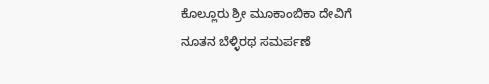ಕೊಲ್ಲೂರು ಶ್ರೀ ಮೂಕಾಂಬಿಕಾ ದೇವಿಗೆ ನೂತನ ಬೆಳ್ಳಿರಥ ಸಮರ್ಪಣೆ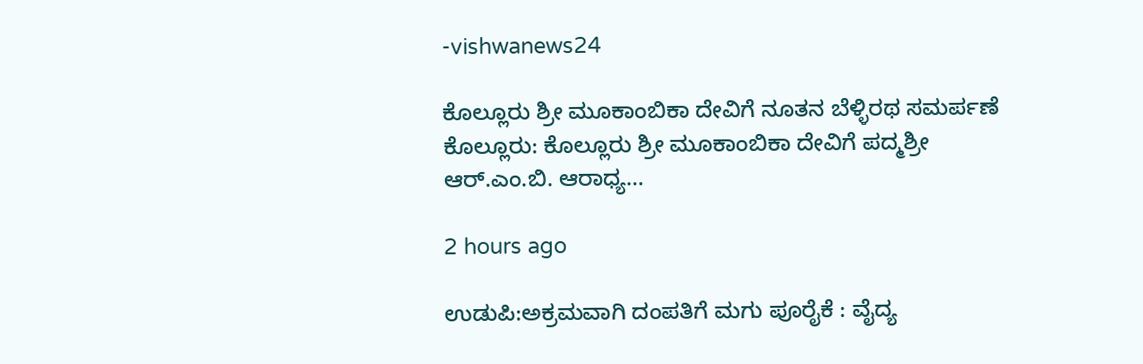-vishwanews24

ಕೊಲ್ಲೂರು ಶ್ರೀ ಮೂಕಾಂಬಿಕಾ ದೇವಿಗೆ ನೂತನ ಬೆಳ್ಳಿರಥ ಸಮರ್ಪಣೆ ಕೊಲ್ಲೂರು: ಕೊಲ್ಲೂರು ಶ್ರೀ ಮೂಕಾಂಬಿಕಾ ದೇವಿಗೆ ಪದ್ಮಶ್ರೀ ಆರ್‌.ಎಂ.ಬಿ. ಆರಾಧ್ಯ…

2 hours ago

ಉಡುಪಿ:ಅಕ್ರಮವಾಗಿ ದಂಪತಿಗೆ ಮಗು ಪೂರೈಕೆ : ವೈದ್ಯ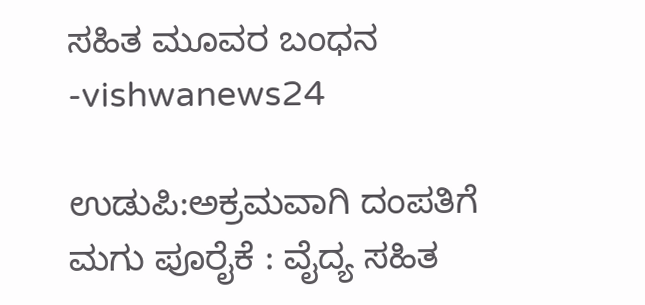ಸಹಿತ ಮೂವರ ಬಂಧನ -vishwanews24

ಉಡುಪಿ:ಅಕ್ರಮವಾಗಿ ದಂಪತಿಗೆ ಮಗು ಪೂರೈಕೆ : ವೈದ್ಯ ಸಹಿತ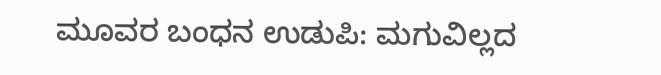ಮೂವರ ಬಂಧನ ಉಡುಪಿ: ಮಗುವಿಲ್ಲದ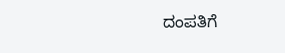ದಂಪತಿಗೆ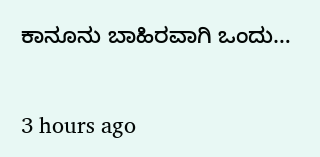ಕಾನೂನು ಬಾಹಿರವಾಗಿ ಒಂದು…

3 hours ago